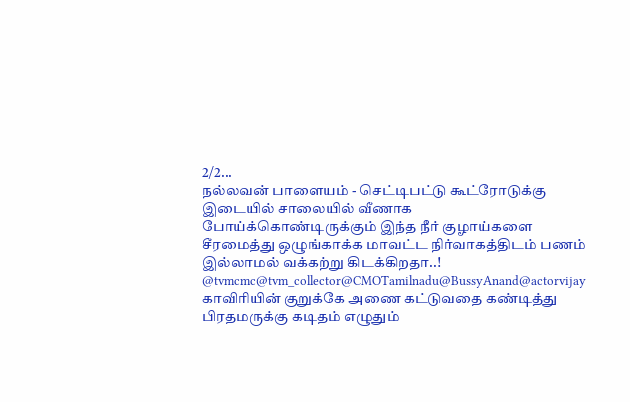2/2...
நல்லவன் பாளையம் - செட்டிபட்டு கூட்ரோடுக்கு இடையில் சாலையில் வீணாக போய்க்கொண்டிருக்கும் இந்த நீர் குழாய்களை சீரமைத்து ஒழுங்காக்க மாவட்ட நிர்வாகத்திடம் பணம் இல்லாமல் வக்கற்று கிடக்கிறதா..!
@tvmcmc@tvm_collector@CMOTamilnadu@BussyAnand@actorvijay காவிரியின் குறுக்கே அணை கட்டுவதை கண்டித்து பிரதமருக்கு கடிதம் எழுதும்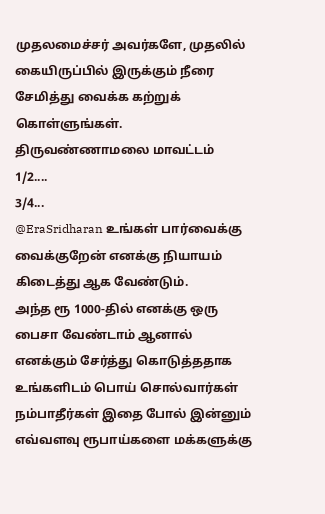முதலமைச்சர் அவர்களே, முதலில் கையிருப்பில் இருக்கும் நீரை சேமித்து வைக்க கற்றுக் கொள்ளுங்கள். திருவண்ணாமலை மாவட்டம்
1/2....
3/4...
@EraSridharan உங்கள் பார்வைக்கு வைக்குறேன் எனக்கு நியாயம் கிடைத்து ஆக வேண்டும்.
அந்த ரூ 1000-தில் எனக்கு ஒரு பைசா வேண்டாம் ஆனால் எனக்கும் சேர்த்து கொடுத்ததாக உங்களிடம் பொய் சொல்வார்கள் நம்பாதீர்கள் இதை போல் இன்னும் எவ்வளவு ரூபாய்களை மக்களுக்கு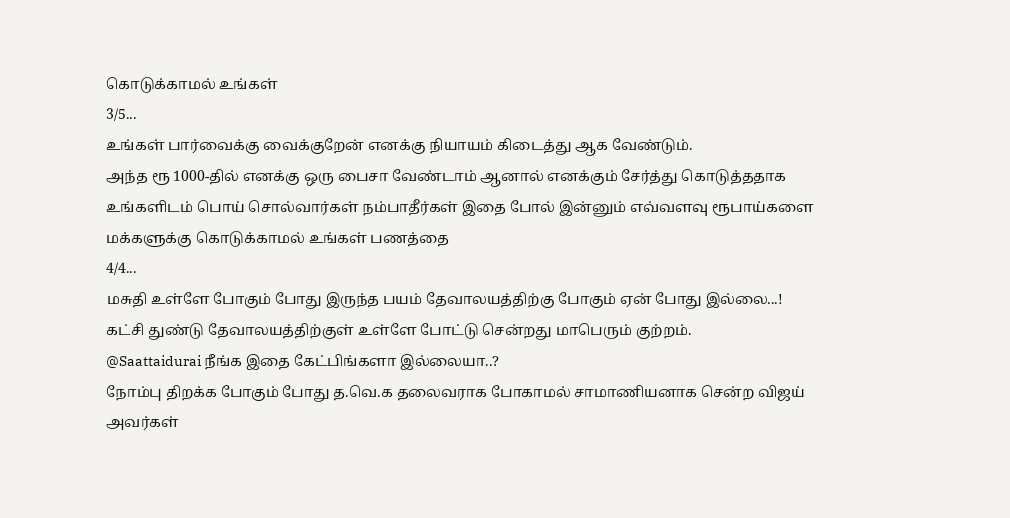கொடுக்காமல் உங்கள்
3/5...
உங்கள் பார்வைக்கு வைக்குறேன் எனக்கு நியாயம் கிடைத்து ஆக வேண்டும்.
அந்த ரூ 1000-தில் எனக்கு ஒரு பைசா வேண்டாம் ஆனால் எனக்கும் சேர்த்து கொடுத்ததாக உங்களிடம் பொய் சொல்வார்கள் நம்பாதீர்கள் இதை போல் இன்னும் எவ்வளவு ரூபாய்களை மக்களுக்கு கொடுக்காமல் உங்கள் பணத்தை
4/4...
மசுதி உள்ளே போகும் போது இருந்த பயம் தேவாலயத்திற்கு போகும் ஏன் போது இல்லை...!
கட்சி துண்டு தேவாலயத்திற்குள் உள்ளே போட்டு சென்றது மாபெரும் குற்றம்.
@Saattaidurai நீங்க இதை கேட்பிங்களா இல்லையா..?
நோம்பு திறக்க போகும் போது த.வெ.க தலைவராக போகாமல் சாமாணியனாக சென்ற விஜய் அவர்கள்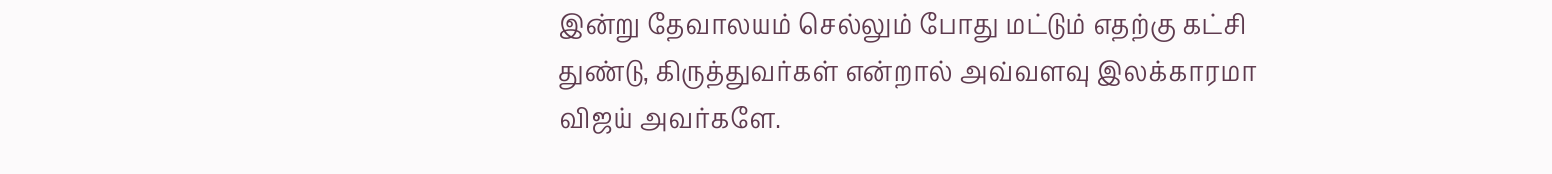இன்று தேவாலயம் செல்லும் போது மட்டும் எதற்கு கட்சி துண்டு, கிருத்துவர்கள் என்றால் அவ்வளவு இலக்காரமா விஜய் அவர்களே.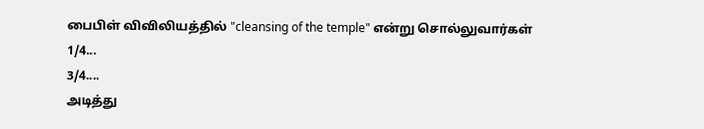பைபிள் விவிலியத்தில் "cleansing of the temple" என்று சொல்லுவார்கள்
1/4...
3/4....
அடித்து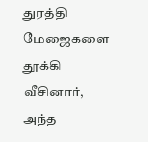துரத்தி மேஜைகளை தூக்கி வீசினார், அந்த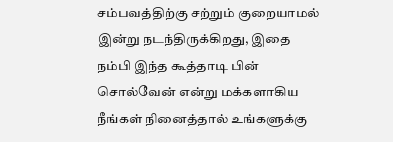சம்பவத்திற்கு சற்றும் குறையாமல் இன்று நடந்திருக்கிறது, இதை நம்பி இந்த கூத்தாடி பின் சொல்வேன் என்று மக்களாகிய நீங்கள் நினைத்தால் உங்களுக்கு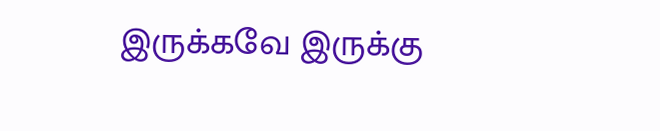இருக்கவே இருக்கு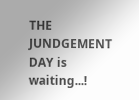THE JUNDGEMENT DAY is waiting...!